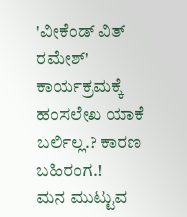'ವೀಕೆಂಡ್ ವಿತ್ ರಮೇಶ್' ಕಾರ್ಯಕ್ರಮಕ್ಕೆ ಹಂಸಲೇಖ ಯಾಕೆ ಬರ್ಲಿಲ್ಲ.? ಕಾರಣ ಬಹಿರಂಗ.!
ಮನ ಮುಟ್ಟುವ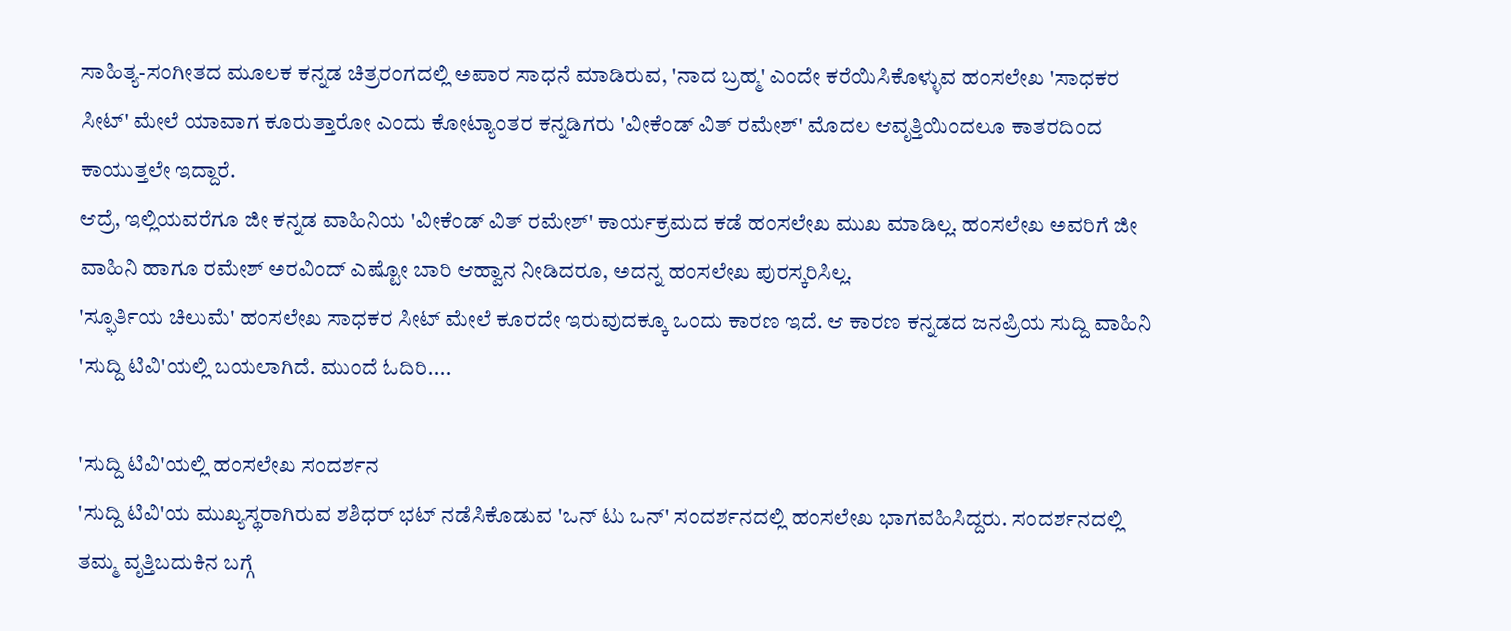ಸಾಹಿತ್ಯ-ಸಂಗೀತದ ಮೂಲಕ ಕನ್ನಡ ಚಿತ್ರರಂಗದಲ್ಲಿ ಅಪಾರ ಸಾಧನೆ ಮಾಡಿರುವ, 'ನಾದ ಬ್ರಹ್ಮ' ಎಂದೇ ಕರೆಯಿಸಿಕೊಳ್ಳುವ ಹಂಸಲೇಖ 'ಸಾಧಕರ ಸೀಟ್' ಮೇಲೆ ಯಾವಾಗ ಕೂರುತ್ತಾರೋ ಎಂದು ಕೋಟ್ಯಾಂತರ ಕನ್ನಡಿಗರು 'ವೀಕೆಂಡ್ ವಿತ್ ರಮೇಶ್' ಮೊದಲ ಆವೃತ್ತಿಯಿಂದಲೂ ಕಾತರದಿಂದ ಕಾಯುತ್ತಲೇ ಇದ್ದಾರೆ.
ಆದ್ರೆ, ಇಲ್ಲಿಯವರೆಗೂ ಜೀ ಕನ್ನಡ ವಾಹಿನಿಯ 'ವೀಕೆಂಡ್ ವಿತ್ ರಮೇಶ್' ಕಾರ್ಯಕ್ರಮದ ಕಡೆ ಹಂಸಲೇಖ ಮುಖ ಮಾಡಿಲ್ಲ. ಹಂಸಲೇಖ ಅವರಿಗೆ ಜೀ ವಾಹಿನಿ ಹಾಗೂ ರಮೇಶ್ ಅರವಿಂದ್ ಎಷ್ಟೋ ಬಾರಿ ಆಹ್ವಾನ ನೀಡಿದರೂ, ಅದನ್ನ ಹಂಸಲೇಖ ಪುರಸ್ಕರಿಸಿಲ್ಲ.
'ಸ್ಫೂರ್ತಿಯ ಚಿಲುಮೆ' ಹಂಸಲೇಖ ಸಾಧಕರ ಸೀಟ್ ಮೇಲೆ ಕೂರದೇ ಇರುವುದಕ್ಕೂ ಒಂದು ಕಾರಣ ಇದೆ. ಆ ಕಾರಣ ಕನ್ನಡದ ಜನಪ್ರಿಯ ಸುದ್ದಿ ವಾಹಿನಿ 'ಸುದ್ದಿ ಟಿವಿ'ಯಲ್ಲಿ ಬಯಲಾಗಿದೆ. ಮುಂದೆ ಓದಿರಿ....

'ಸುದ್ದಿ ಟಿವಿ'ಯಲ್ಲಿ ಹಂಸಲೇಖ ಸಂದರ್ಶನ
'ಸುದ್ದಿ ಟಿವಿ'ಯ ಮುಖ್ಯಸ್ಥರಾಗಿರುವ ಶಶಿಧರ್ ಭಟ್ ನಡೆಸಿಕೊಡುವ 'ಒನ್ ಟು ಒನ್' ಸಂದರ್ಶನದಲ್ಲಿ ಹಂಸಲೇಖ ಭಾಗವಹಿಸಿದ್ದರು. ಸಂದರ್ಶನದಲ್ಲಿ ತಮ್ಮ ವೃತ್ತಿಬದುಕಿನ ಬಗ್ಗೆ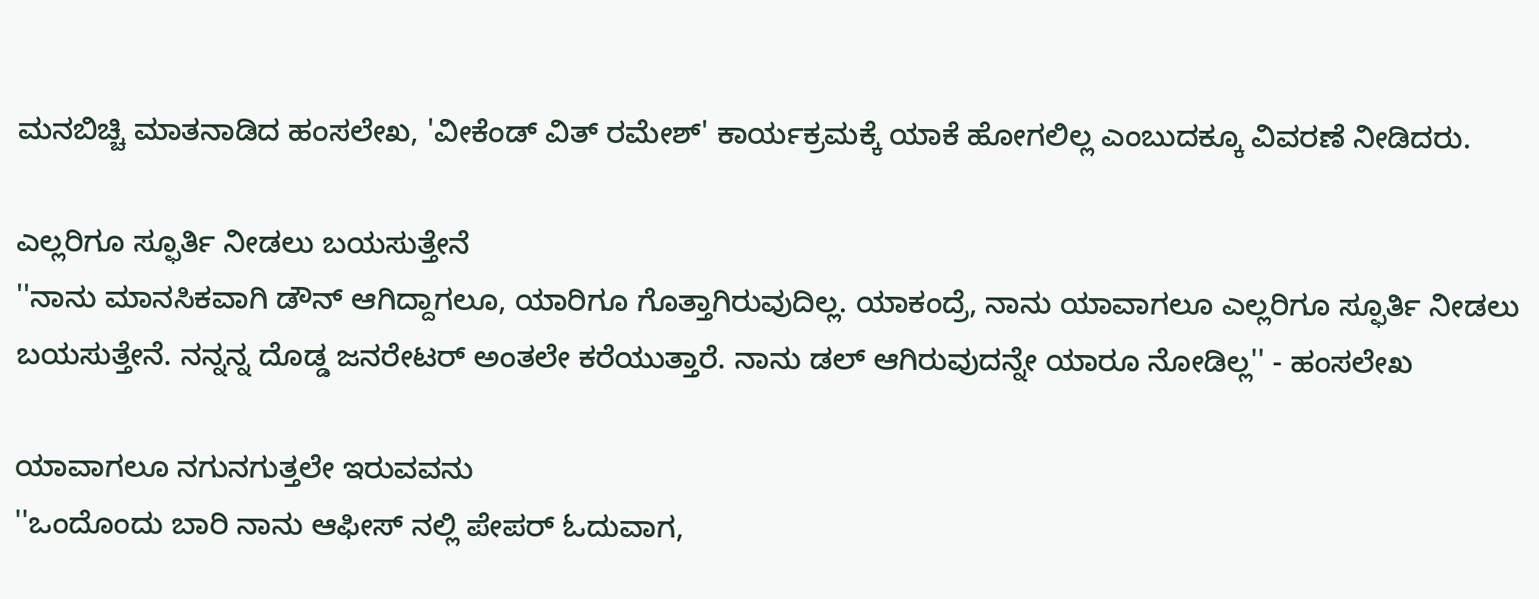ಮನಬಿಚ್ಚಿ ಮಾತನಾಡಿದ ಹಂಸಲೇಖ, 'ವೀಕೆಂಡ್ ವಿತ್ ರಮೇಶ್' ಕಾರ್ಯಕ್ರಮಕ್ಕೆ ಯಾಕೆ ಹೋಗಲಿಲ್ಲ ಎಂಬುದಕ್ಕೂ ವಿವರಣೆ ನೀಡಿದರು.

ಎಲ್ಲರಿಗೂ ಸ್ಫೂರ್ತಿ ನೀಡಲು ಬಯಸುತ್ತೇನೆ
''ನಾನು ಮಾನಸಿಕವಾಗಿ ಡೌನ್ ಆಗಿದ್ದಾಗಲೂ, ಯಾರಿಗೂ ಗೊತ್ತಾಗಿರುವುದಿಲ್ಲ. ಯಾಕಂದ್ರೆ, ನಾನು ಯಾವಾಗಲೂ ಎಲ್ಲರಿಗೂ ಸ್ಫೂರ್ತಿ ನೀಡಲು ಬಯಸುತ್ತೇನೆ. ನನ್ನನ್ನ ದೊಡ್ಡ ಜನರೇಟರ್ ಅಂತಲೇ ಕರೆಯುತ್ತಾರೆ. ನಾನು ಡಲ್ ಆಗಿರುವುದನ್ನೇ ಯಾರೂ ನೋಡಿಲ್ಲ'' - ಹಂಸಲೇಖ

ಯಾವಾಗಲೂ ನಗುನಗುತ್ತಲೇ ಇರುವವನು
''ಒಂದೊಂದು ಬಾರಿ ನಾನು ಆಫೀಸ್ ನಲ್ಲಿ ಪೇಪರ್ ಓದುವಾಗ,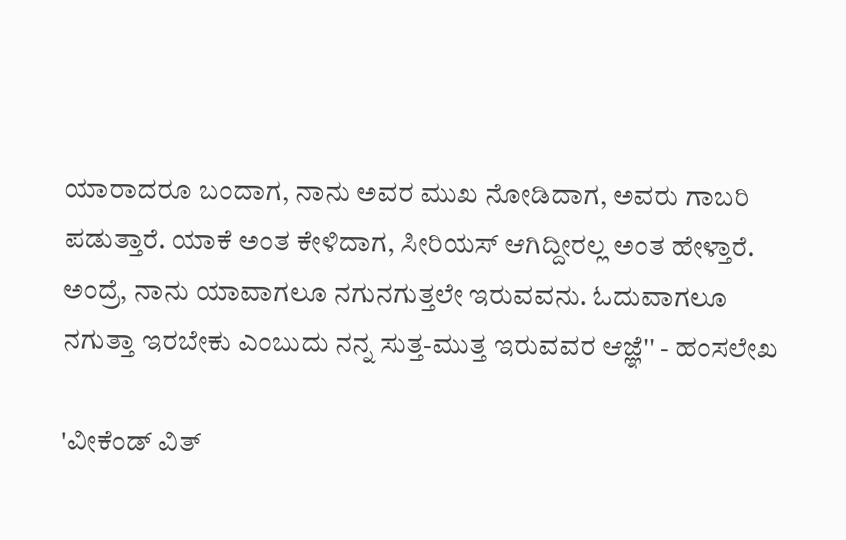ಯಾರಾದರೂ ಬಂದಾಗ, ನಾನು ಅವರ ಮುಖ ನೋಡಿದಾಗ, ಅವರು ಗಾಬರಿ ಪಡುತ್ತಾರೆ. ಯಾಕೆ ಅಂತ ಕೇಳಿದಾಗ, ಸೀರಿಯಸ್ ಆಗಿದ್ದೀರಲ್ಲ ಅಂತ ಹೇಳ್ತಾರೆ. ಅಂದ್ರೆ, ನಾನು ಯಾವಾಗಲೂ ನಗುನಗುತ್ತಲೇ ಇರುವವನು. ಓದುವಾಗಲೂ ನಗುತ್ತಾ ಇರಬೇಕು ಎಂಬುದು ನನ್ನ ಸುತ್ತ-ಮುತ್ತ ಇರುವವರ ಆಜ್ಞೆ'' - ಹಂಸಲೇಖ

'ವೀಕೆಂಡ್ ವಿತ್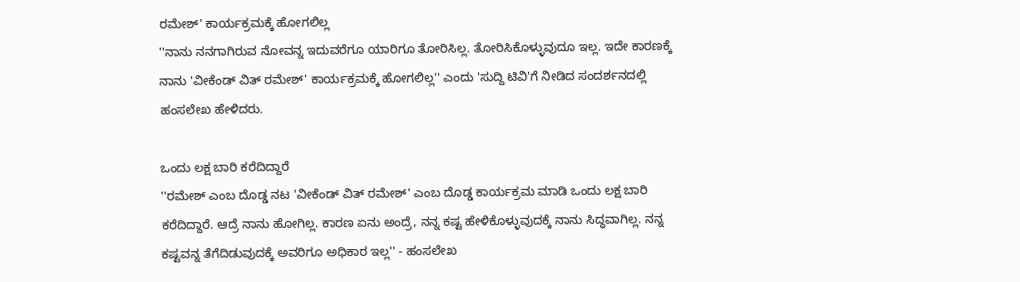ರಮೇಶ್' ಕಾರ್ಯಕ್ರಮಕ್ಕೆ ಹೋಗಲಿಲ್ಲ
''ನಾನು ನನಗಾಗಿರುವ ನೋವನ್ನ ಇದುವರೆಗೂ ಯಾರಿಗೂ ತೋರಿಸಿಲ್ಲ. ತೋರಿಸಿಕೊಳ್ಳುವುದೂ ಇಲ್ಲ. ಇದೇ ಕಾರಣಕ್ಕೆ ನಾನು 'ವೀಕೆಂಡ್ ವಿತ್ ರಮೇಶ್' ಕಾರ್ಯಕ್ರಮಕ್ಕೆ ಹೋಗಲಿಲ್ಲ'' ಎಂದು 'ಸುದ್ದಿ ಟಿವಿ'ಗೆ ನೀಡಿದ ಸಂದರ್ಶನದಲ್ಲಿ ಹಂಸಲೇಖ ಹೇಳಿದರು.

ಒಂದು ಲಕ್ಷ ಬಾರಿ ಕರೆದಿದ್ದಾರೆ
''ರಮೇಶ್ ಎಂಬ ದೊಡ್ಡ ನಟ 'ವೀಕೆಂಡ್ ವಿತ್ ರಮೇಶ್' ಎಂಬ ದೊಡ್ಡ ಕಾರ್ಯಕ್ರಮ ಮಾಡಿ ಒಂದು ಲಕ್ಷ ಬಾರಿ ಕರೆದಿದ್ದಾರೆ. ಆದ್ರೆ ನಾನು ಹೋಗಿಲ್ಲ. ಕಾರಣ ಏನು ಅಂದ್ರೆ, ನನ್ನ ಕಷ್ಟ ಹೇಳಿಕೊಳ್ಳುವುದಕ್ಕೆ ನಾನು ಸಿದ್ಧವಾಗಿಲ್ಲ. ನನ್ನ ಕಷ್ಟವನ್ನ ತೆಗೆದಿಡುವುದಕ್ಕೆ ಅವರಿಗೂ ಅಧಿಕಾರ ಇಲ್ಲ'' - ಹಂಸಲೇಖ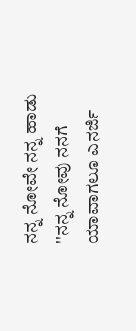ನನ್ನ ನೋವೇ ನನ್ನ ಹಾಡು
''ನನ್ನ ನೋವು ನನಗೆ ಯಾವಾಗಲೂ ಎನರ್ಜಿ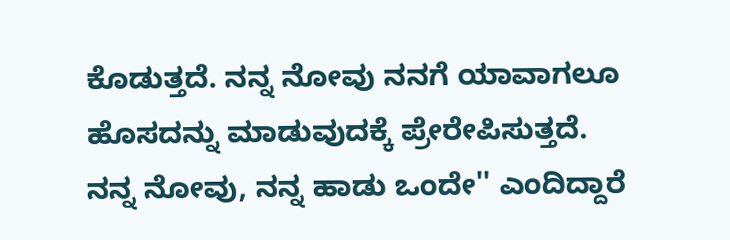ಕೊಡುತ್ತದೆ. ನನ್ನ ನೋವು ನನಗೆ ಯಾವಾಗಲೂ ಹೊಸದನ್ನು ಮಾಡುವುದಕ್ಕೆ ಪ್ರೇರೇಪಿಸುತ್ತದೆ. ನನ್ನ ನೋವು, ನನ್ನ ಹಾಡು ಒಂದೇ'' ಎಂದಿದ್ದಾರೆ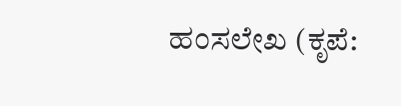ಹಂಸಲೇಖ (ಕೃಪೆ: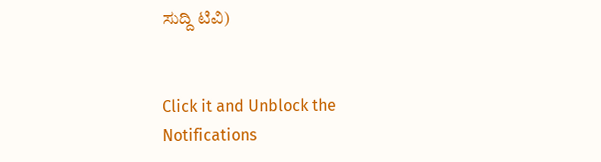ಸುದ್ದಿ ಟಿವಿ)


Click it and Unblock the Notifications